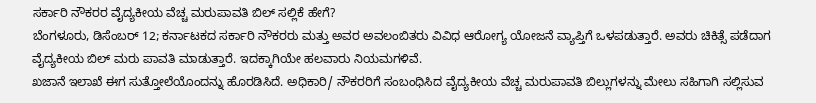ಸರ್ಕಾರಿ ನೌಕರರ ವೈದ್ಯಕೀಯ ವೆಚ್ಚ ಮರುಪಾವತಿ ಬಿಲ್ ಸಲ್ಲಿಕೆ ಹೇಗೆ?
ಬೆಂಗಳೂರು, ಡಿಸೆಂಬರ್ 12; ಕರ್ನಾಟಕದ ಸರ್ಕಾರಿ ನೌಕರರು ಮತ್ತು ಅವರ ಅವಲಂಬಿತರು ವಿವಿಧ ಆರೋಗ್ಯ ಯೋಜನೆ ವ್ಯಾಪ್ತಿಗೆ ಒಳಪಡುತ್ತಾರೆ. ಅವರು ಚಿಕಿತ್ಸೆ ಪಡೆದಾಗ ವೈದ್ಯಕೀಯ ಬಿಲ್ ಮರು ಪಾವತಿ ಮಾಡುತ್ತಾರೆ. ಇದಕ್ಕಾಗಿಯೇ ಹಲವಾರು ನಿಯಮಗಳಿವೆ.
ಖಜಾನೆ ಇಲಾಖೆ ಈಗ ಸುತ್ತೋಲೆಯೊಂದನ್ನು ಹೊರಡಿಸಿದೆ. ಅಧಿಕಾರಿ/ ನೌಕರರಿಗೆ ಸಂಬಂಧಿಸಿದ ವೈದ್ಯಕೀಯ ವೆಚ್ಚ ಮರುಪಾವತಿ ಬಿಲ್ಲುಗಳನ್ನು ಮೇಲು ಸಹಿಗಾಗಿ ಸಲ್ಲಿಸುವ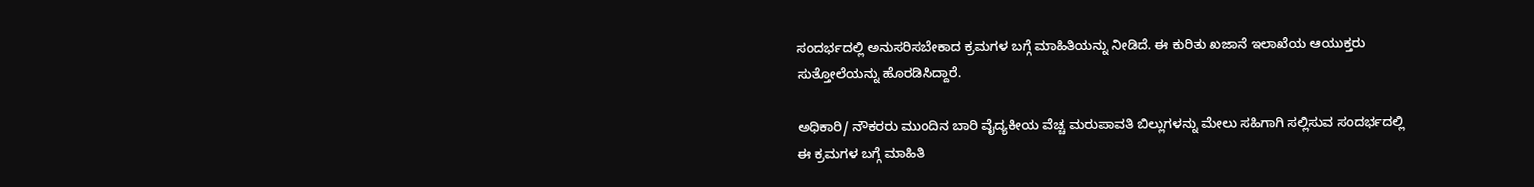ಸಂದರ್ಭದಲ್ಲಿ ಅನುಸರಿಸಬೇಕಾದ ಕ್ರಮಗಳ ಬಗ್ಗೆ ಮಾಹಿತಿಯನ್ನು ನೀಡಿದೆ. ಈ ಕುರಿತು ಖಜಾನೆ ಇಲಾಖೆಯ ಆಯುಕ್ತರು ಸುತ್ತೋಲೆಯನ್ನು ಹೊರಡಿಸಿದ್ದಾರೆ.

ಅಧಿಕಾರಿ/ ನೌಕರರು ಮುಂದಿನ ಬಾರಿ ವೈದ್ಯಕೀಯ ವೆಚ್ಚ ಮರುಪಾವತಿ ಬಿಲ್ಲುಗಳನ್ನು ಮೇಲು ಸಹಿಗಾಗಿ ಸಲ್ಲಿಸುವ ಸಂದರ್ಭದಲ್ಲಿ ಈ ಕ್ರಮಗಳ ಬಗ್ಗೆ ಮಾಹಿತಿ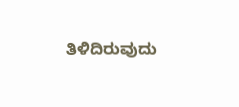ತಿಳಿದಿರುವುದು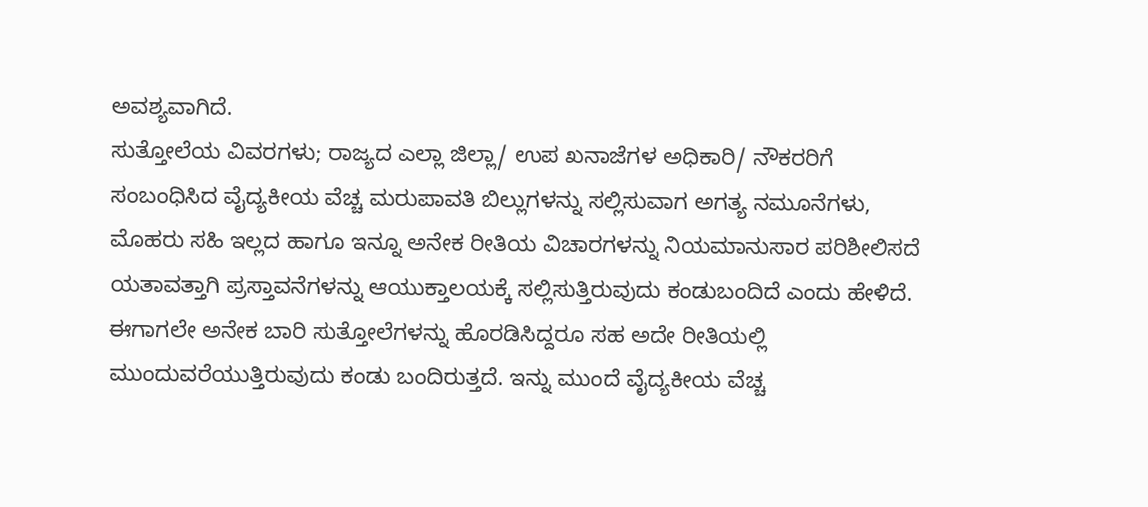ಅವಶ್ಯವಾಗಿದೆ.
ಸುತ್ತೋಲೆಯ ವಿವರಗಳು; ರಾಜ್ಯದ ಎಲ್ಲಾ ಜಿಲ್ಲಾ/ ಉಪ ಖನಾಜೆಗಳ ಅಧಿಕಾರಿ/ ನೌಕರರಿಗೆ ಸಂಬಂಧಿಸಿದ ವೈದ್ಯಕೀಯ ವೆಚ್ಚ ಮರುಪಾವತಿ ಬಿಲ್ಲುಗಳನ್ನು ಸಲ್ಲಿಸುವಾಗ ಅಗತ್ಯ ನಮೂನೆಗಳು, ಮೊಹರು ಸಹಿ ಇಲ್ಲದ ಹಾಗೂ ಇನ್ನೂ ಅನೇಕ ರೀತಿಯ ವಿಚಾರಗಳನ್ನು ನಿಯಮಾನುಸಾರ ಪರಿಶೀಲಿಸದೆ ಯತಾವತ್ತಾಗಿ ಪ್ರಸ್ತಾವನೆಗಳನ್ನು ಆಯುಕ್ತಾಲಯಕ್ಕೆ ಸಲ್ಲಿಸುತ್ತಿರುವುದು ಕಂಡುಬಂದಿದೆ ಎಂದು ಹೇಳಿದೆ.
ಈಗಾಗಲೇ ಅನೇಕ ಬಾರಿ ಸುತ್ತೋಲೆಗಳನ್ನು ಹೊರಡಿಸಿದ್ದರೂ ಸಹ ಅದೇ ರೀತಿಯಲ್ಲಿ ಮುಂದುವರೆಯುತ್ತಿರುವುದು ಕಂಡು ಬಂದಿರುತ್ತದೆ. ಇನ್ನು ಮುಂದೆ ವೈದ್ಯಕೀಯ ವೆಚ್ಚ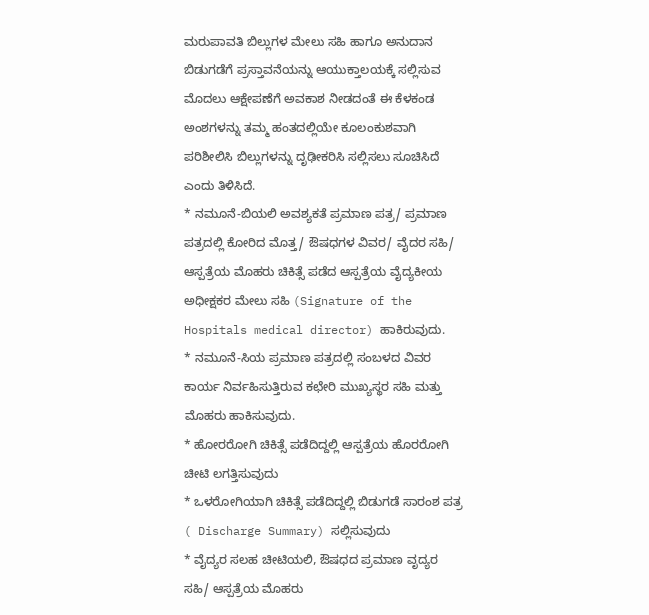ಮರುಪಾವತಿ ಬಿಲ್ಲುಗಳ ಮೇಲು ಸಹಿ ಹಾಗೂ ಅನುದಾನ ಬಿಡುಗಡೆಗೆ ಪ್ರಸ್ತಾವನೆಯನ್ನು ಆಯುಕ್ತಾಲಯಕ್ಕೆ ಸಲ್ಲಿಸುವ ಮೊದಲು ಆಕ್ಷೇಪಣೆಗೆ ಅವಕಾಶ ನೀಡದಂತೆ ಈ ಕೆಳಕಂಡ ಅಂಶಗಳನ್ನು ತಮ್ಮ ಹಂತದಲ್ಲಿಯೇ ಕೂಲಂಕುಶವಾಗಿ ಪರಿಶೀಲಿಸಿ ಬಿಲ್ಲುಗಳನ್ನು ದೃಢೀಕರಿಸಿ ಸಲ್ಲಿಸಲು ಸೂಚಿಸಿದೆ ಎಂದು ತಿಳಿಸಿದೆ.
* ನಮೂನೆ-ಬಿಯಲಿ ಅವಶ್ಯಕತೆ ಪ್ರಮಾಣ ಪತ್ರ/ ಪ್ರಮಾಣ ಪತ್ರದಲ್ಲಿ ಕೋರಿದ ಮೊತ್ತ/ ಔಷಧಗಳ ವಿವರ/ ವೈದರ ಸಹಿ/ ಆಸ್ಪತ್ರೆಯ ಮೊಹರು ಚಿಕಿತ್ಸೆ ಪಡೆದ ಆಸ್ಪತ್ರೆಯ ವೈದ್ಯಕೀಯ ಅಧೀಕ್ಷಕರ ಮೇಲು ಸಹಿ (Signature of the Hospitals medical director) ಹಾಕಿರುವುದು.
* ನಮೂನೆ-ಸಿಯ ಪ್ರಮಾಣ ಪತ್ರದಲ್ಲಿ ಸಂಬಳದ ವಿವರ ಕಾರ್ಯ ನಿರ್ವಹಿಸುತ್ತಿರುವ ಕಛೇರಿ ಮುಖ್ಯಸ್ಥರ ಸಹಿ ಮತ್ತು ಮೊಹರು ಹಾಕಿಸುವುದು.
* ಹೋರರೋಗಿ ಚಿಕಿತ್ಸೆ ಪಡೆದಿದ್ದಲ್ಲಿ ಆಸ್ಪತ್ರೆಯ ಹೊರರೋಗಿ ಚೀಟಿ ಲಗತ್ತಿಸುವುದು
* ಒಳರೋಗಿಯಾಗಿ ಚಿಕಿತ್ಸೆ ಪಡೆದಿದ್ದಲ್ಲಿ ಬಿಡುಗಡೆ ಸಾರಂಶ ಪತ್ರ ( Discharge Summary) ಸಲ್ಲಿಸುವುದು
* ವೈದ್ಯರ ಸಲಹ ಚೀಟಿಯಲಿ, ಔಷಧದ ಪ್ರಮಾಣ ವೃದ್ಯರ ಸಹಿ/ ಆಸ್ಪತ್ರೆಯ ಮೊಹರು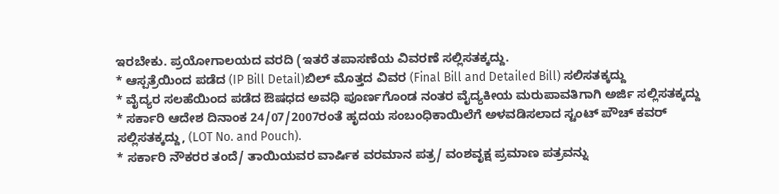ಇರಬೇಕು. ಪ್ರಯೋಗಾಲಯದ ವರದಿ (ಇತರೆ ತಪಾಸಣೆಯ ವಿವರಣೆ ಸಲ್ಲಿಸತಕ್ಕದ್ದು.
* ಆಸ್ಪತ್ರೆಯಿಂದ ಪಡೆದ (IP Bill Detail)ಬಿಲ್ ಮೊತ್ತದ ವಿವರ (Final Bill and Detailed Bill) ಸಲಿಸತಕ್ಕದ್ದು
* ವೈದ್ಯರ ಸಲಹೆಯಿಂದ ಪಡೆದ ಔಷಧದ ಅವಧಿ ಪೂರ್ಣಗೊಂಡ ನಂತರ ವೈದ್ಯಕೀಯ ಮರುಪಾವತಿಗಾಗಿ ಅರ್ಜಿ ಸಲ್ಲಿಸತಕ್ಕದ್ದು
* ಸರ್ಕಾರಿ ಆದೇಶ ದಿನಾಂಕ 24/07/2007ರಂತೆ ಹೃದಯ ಸಂಬಂಧಿಕಾಯಿಲೆಗೆ ಅಳವಡಿಸಲಾದ ಸ್ಟಂಟ್ ಪೌಚ್ ಕವರ್ ಸಲ್ಲಿಸತಕ್ಕದ್ದು, (LOT No. and Pouch).
* ಸರ್ಕಾರಿ ನೌಕರರ ತಂದೆ/ ತಾಯಿಯವರ ವಾರ್ಷಿಕ ವರಮಾನ ಪತ್ರ/ ವಂಶವೃಕ್ಷ ಪ್ರಮಾಣ ಪತ್ರವನ್ನು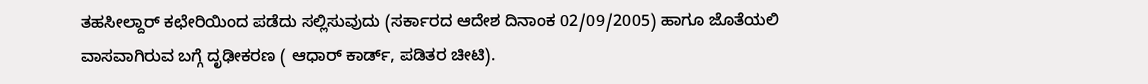ತಹಸೀಲ್ದಾರ್ ಕಛೇರಿಯಿಂದ ಪಡೆದು ಸಲ್ಲಿಸುವುದು (ಸರ್ಕಾರದ ಆದೇಶ ದಿನಾಂಕ 02/09/2005) ಹಾಗೂ ಜೊತೆಯಲಿ ವಾಸವಾಗಿರುವ ಬಗ್ಗೆ ದೃಢೀಕರಣ ( ಆಧಾರ್ ಕಾರ್ಡ್, ಪಡಿತರ ಚೀಟಿ).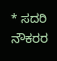* ಸದರಿ ನೌಕರರ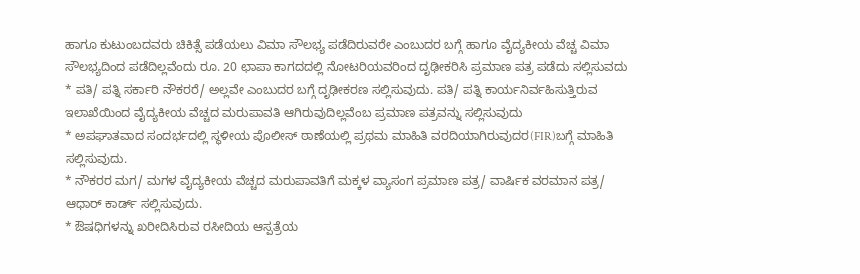ಹಾಗೂ ಕುಟುಂಬದವರು ಚಿಕಿತ್ಸೆ ಪಡೆಯಲು ವಿಮಾ ಸೌಲಭ್ಯ ಪಡೆದಿರುವರೇ ಎಂಬುದರ ಬಗ್ಗೆ ಹಾಗೂ ವೈದ್ಯಕೀಯ ವೆಚ್ಚ ವಿಮಾ ಸೌಲಭ್ಯದಿಂದ ಪಡೆದಿಲ್ಲವೆಂದು ರೂ. 20 ಛಾಪಾ ಕಾಗದದಲ್ಲಿ ನೋಟರಿಯವರಿಂದ ದೃಢೀಕರಿಸಿ ಪ್ರಮಾಣ ಪತ್ರ ಪಡೆದು ಸಲ್ಲಿಸುವದು
* ಪತಿ/ ಪತ್ನಿ ಸರ್ಕಾರಿ ನೌಕರರೆ/ ಅಲ್ಲವೇ ಎಂಬುದರ ಬಗ್ಗೆ ದೃಢೀಕರಣ ಸಲ್ಲಿಸುವುದು. ಪತಿ/ ಪತ್ನಿ ಕಾರ್ಯನಿರ್ವಹಿಸುತ್ತಿರುವ ಇಲಾಖೆಯಿಂದ ವೈದ್ಯಕೀಯ ವೆಚ್ಚದ ಮರುಪಾವತಿ ಆಗಿರುವುದಿಲ್ಲವೆಂಬ ಪ್ರಮಾಣ ಪತ್ರವನ್ನು ಸಲ್ಲಿಸುವುದು
* ಅಪಘಾತವಾದ ಸಂದರ್ಭದಲ್ಲಿ ಸ್ಥಳೀಯ ಪೊಲೀಸ್ ಠಾಣೆಯಲ್ಲಿ ಪ್ರಥಮ ಮಾಹಿತಿ ವರದಿಯಾಗಿರುವುದರ(FIR)ಬಗ್ಗೆ ಮಾಹಿತಿ ಸಲ್ಲಿಸುವುದು.
* ನೌಕರರ ಮಗ/ ಮಗಳ ವೈದ್ಯಕೀಯ ವೆಚ್ಚದ ಮರುಪಾವತಿಗೆ ಮಕ್ಕಳ ವ್ಯಾಸಂಗ ಪ್ರಮಾಣ ಪತ್ರ/ ವಾರ್ಷಿಕ ವರಮಾನ ಪತ್ರ/ ಆಧಾರ್ ಕಾರ್ಡ್ ಸಲ್ಲಿಸುವುದು.
* ಔಷಧಿಗಳನ್ನು ಖರೀದಿಸಿರುವ ರಸೀದಿಯ ಆಸ್ಪತ್ರೆಯ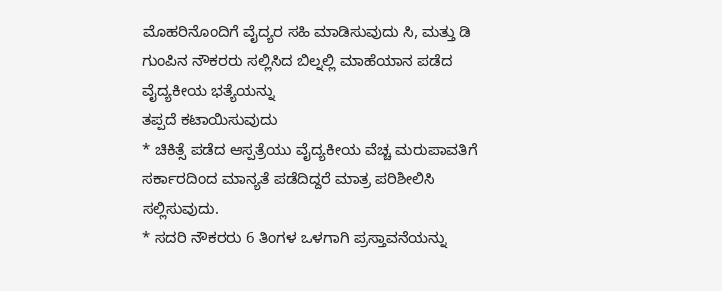ಮೊಹರಿನೊಂದಿಗೆ ವೈದ್ಯರ ಸಹಿ ಮಾಡಿಸುವುದು ಸಿ, ಮತ್ತು ಡಿ ಗುಂಪಿನ ನೌಕರರು ಸಲ್ಲಿಸಿದ ಬಿಲ್ನಲ್ಲಿ ಮಾಹೆಯಾನ ಪಡೆದ ವೈದ್ಯಕೀಯ ಭತ್ಯೆಯನ್ನು
ತಪ್ಪದೆ ಕಟಾಯಿಸುವುದು
* ಚಿಕಿತ್ಸೆ ಪಡೆದ ಆಸ್ಪತ್ರೆಯು ವೈದ್ಯಕೀಯ ವೆಚ್ಚ ಮರುಪಾವತಿಗೆ ಸರ್ಕಾರದಿಂದ ಮಾನ್ಯತೆ ಪಡೆದಿದ್ದರೆ ಮಾತ್ರ ಪರಿಶೀಲಿಸಿ ಸಲ್ಲಿಸುವುದು.
* ಸದರಿ ನೌಕರರು 6 ತಿಂಗಳ ಒಳಗಾಗಿ ಪ್ರಸ್ತಾವನೆಯನ್ನು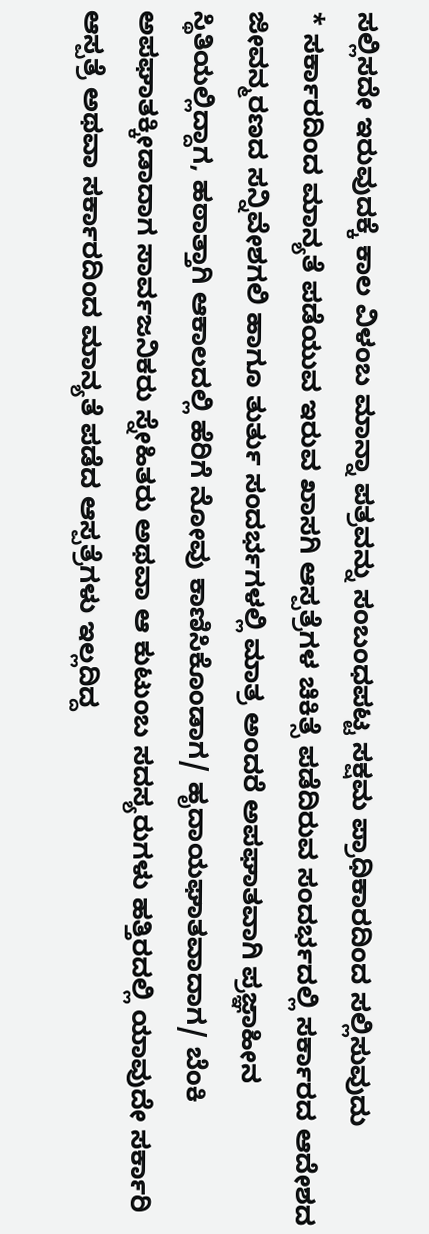ಸಲ್ಲಿಸದೇ ಇರುವುದಕ್ಕೆ ಕಾಲ ವಿಳಂಬ ಮಾನ್ನಾ ಪತ್ರವನ್ನು ಸಂಬಂಧಪಟ್ಟ ಸಕ್ಷಮ ಪ್ರಾಧಿಕಾರದಿಂದ ಸಲ್ಲಿಸುವುದು
* ಸರ್ಕಾರದಿಂದ ಮಾನ್ಯತೆ ಪಡೆಯುವ ಇರುವ ಖಾಸಗಿ ಆಸ್ಪತ್ರೆಗಳ ಚಿಕಿತ್ಸೆ ಪಡೆದಿರುವ ಸಂದರ್ಭದಲ್ಲಿ ಸರ್ಕಾರದ ಆದೇಶದ ಜೀವನ್ಮರಣದ ಸನ್ನಿವೇಶಗಲಿ ಹಾಗೂ ತುರ್ತು ಸಂದರ್ಭಗಳಲ್ಲಿ ಮಾತ್ರ ಅಂದರೆ ಅಪಘಾತವಾಗಿ ಪ್ರಜ್ಞಾಹೀನ ಸ್ಥಿತಿಯಲ್ಲಿದ್ದಾಗ, ಹಠಾತ್ತಾಗಿ ಆಕಾಲದಲ್ಲಿ ಹೆರಿಗೆ ನೋವು ಕಾಣಿಸಿಕೊಂಡಾಗ/ ಹೃದಾಯಘಾತವಾದಾಗ/ ಬೆಂಕಿ ಅಪಘಾತಕ್ಕೀಡಾದಾಗ ಸಾರ್ವಜನಿಕರು ಸ್ನೇಹಿತರು ಅಥವಾ ಆ ಕುಟುಂಬ ಸದಸ್ಯರುಗಳು ಹತ್ತಿರದಲ್ಲಿ ಯಾವುದೇ ಸರ್ಕಾರಿ ಆಸ್ಪತ್ರೆ ಅಥವಾ ಸರ್ಕಾರದಿಂದ ಮಾನ್ಯತೆ ಪಡೆದ ಆಸ್ಪತ್ರೆಗಳು ಇಲ್ಲದಿದ್ದ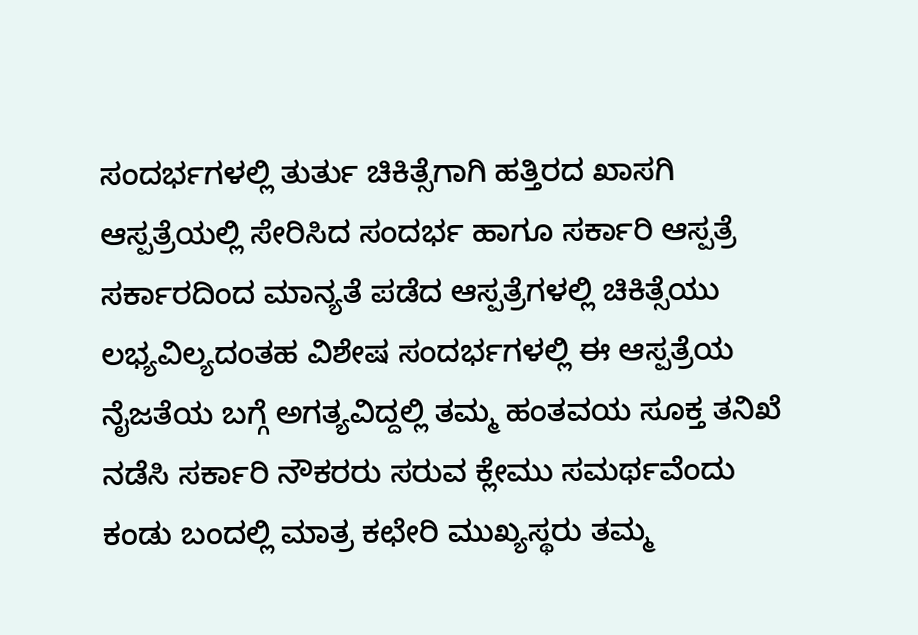ಸಂದರ್ಭಗಳಲ್ಲಿ ತುರ್ತು ಚಿಕಿತ್ಸೆಗಾಗಿ ಹತ್ತಿರದ ಖಾಸಗಿ ಆಸ್ಪತ್ರೆಯಲ್ಲಿ ಸೇರಿಸಿದ ಸಂದರ್ಭ ಹಾಗೂ ಸರ್ಕಾರಿ ಆಸ್ಪತ್ರೆ ಸರ್ಕಾರದಿಂದ ಮಾನ್ಯತೆ ಪಡೆದ ಆಸ್ಪತ್ರೆಗಳಲ್ಲಿ ಚಿಕಿತ್ಸೆಯು ಲಭ್ಯವಿಲ್ಯದಂತಹ ವಿಶೇಷ ಸಂದರ್ಭಗಳಲ್ಲಿ ಈ ಆಸ್ಪತ್ರೆಯ ನೈಜತೆಯ ಬಗ್ಗೆ ಅಗತ್ಯವಿದ್ದಲ್ಲಿ ತಮ್ಮ ಹಂತವಯ ಸೂಕ್ತ ತನಿಖೆ ನಡೆಸಿ ಸರ್ಕಾರಿ ನೌಕರರು ಸರುವ ಕ್ಲೇಮು ಸಮರ್ಥವೆಂದು ಕಂಡು ಬಂದಲ್ಲಿ ಮಾತ್ರ ಕಛೇರಿ ಮುಖ್ಯಸ್ಥರು ತಮ್ಮ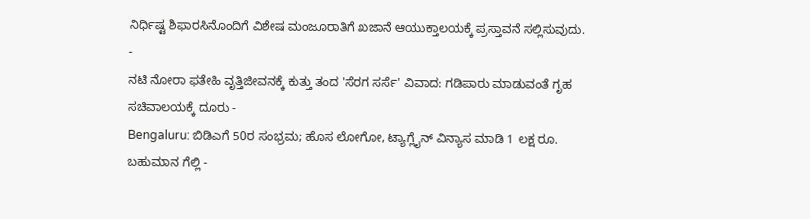ನಿರ್ಧಿಷ್ಟ ಶಿಫಾರಸಿನೊಂದಿಗೆ ವಿಶೇಷ ಮಂಜೂರಾತಿಗೆ ಖಜಾನೆ ಆಯುಕ್ತಾಲಯಕ್ಕೆ ಪ್ರಸ್ತಾವನೆ ಸಲ್ಲಿಸುವುದು.
-
ನಟಿ ನೋರಾ ಫತೇಹಿ ವೃತ್ತಿಜೀವನಕ್ಕೆ ಕುತ್ತು ತಂದ 'ಸೆರಗ ಸರ್ಸೆ' ವಿವಾದ: ಗಡಿಪಾರು ಮಾಡುವಂತೆ ಗೃಹ ಸಚಿವಾಲಯಕ್ಕೆ ದೂರು -
Bengaluru: ಬಿಡಿಎಗೆ 50ರ ಸಂಭ್ರಮ; ಹೊಸ ಲೋಗೋ, ಟ್ಯಾಗ್ಲೈನ್ ವಿನ್ಯಾಸ ಮಾಡಿ 1 ಲಕ್ಷ ರೂ. ಬಹುಮಾನ ಗೆಲ್ಲಿ -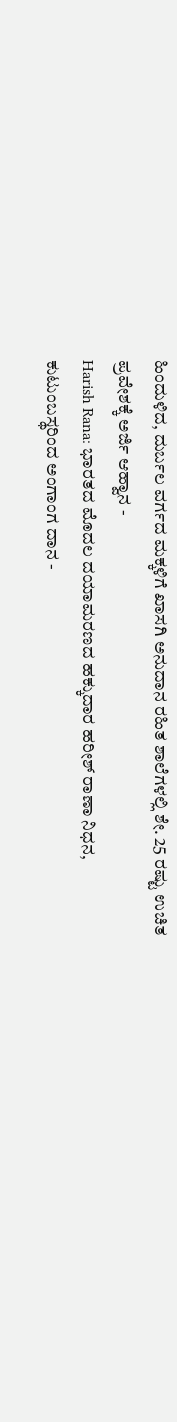ಹಿಂದುಳಿದ, ದುರ್ಬಲ ವರ್ಗದ ಮಕ್ಕಳಿಗೆ ಖಾಸಗಿ ಅನುದಾನ ರಹಿತ ಶಾಲೆಗಳಲ್ಲಿ ಶೇ. 25 ರಷ್ಟು ಉಚಿತ ಪ್ರವೇಶಕ್ಕೆ ಅರ್ಜಿ ಆಹ್ವಾನ -
Harish Rana: ಭಾರತದ ಮೊದಲ ದಯಾಮರಣದ ಹಕ್ಕುದಾರ ಹರೀಶ್ ರಾಣಾ ನಿಧನ, ಕುಟುಂಬಸ್ಥರಿಂದ ಅಂಗಾಂಗ ದಾನ -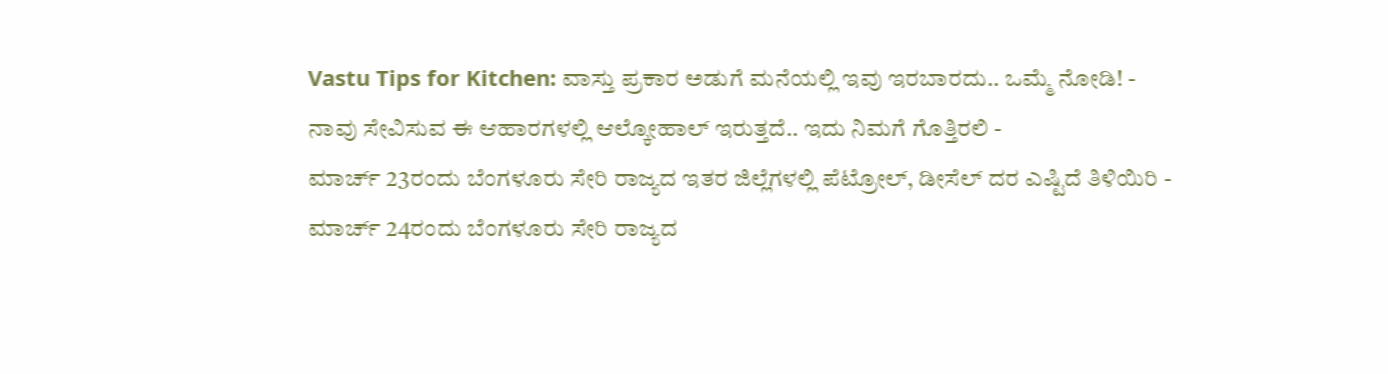Vastu Tips for Kitchen: ವಾಸ್ತು ಪ್ರಕಾರ ಅಡುಗೆ ಮನೆಯಲ್ಲಿ ಇವು ಇರಬಾರದು.. ಒಮ್ಮೆ ನೋಡಿ! -
ನಾವು ಸೇವಿಸುವ ಈ ಆಹಾರಗಳಲ್ಲಿ ಆಲ್ಕೋಹಾಲ್ ಇರುತ್ತದೆ.. ಇದು ನಿಮಗೆ ಗೊತ್ತಿರಲಿ -
ಮಾರ್ಚ್ 23ರಂದು ಬೆಂಗಳೂರು ಸೇರಿ ರಾಜ್ಯದ ಇತರ ಜಿಲ್ಲೆಗಳಲ್ಲಿ ಪೆಟ್ರೋಲ್, ಡೀಸೆಲ್ ದರ ಎಷ್ಟಿದೆ ತಿಳಿಯಿರಿ -
ಮಾರ್ಚ್ 24ರಂದು ಬೆಂಗಳೂರು ಸೇರಿ ರಾಜ್ಯದ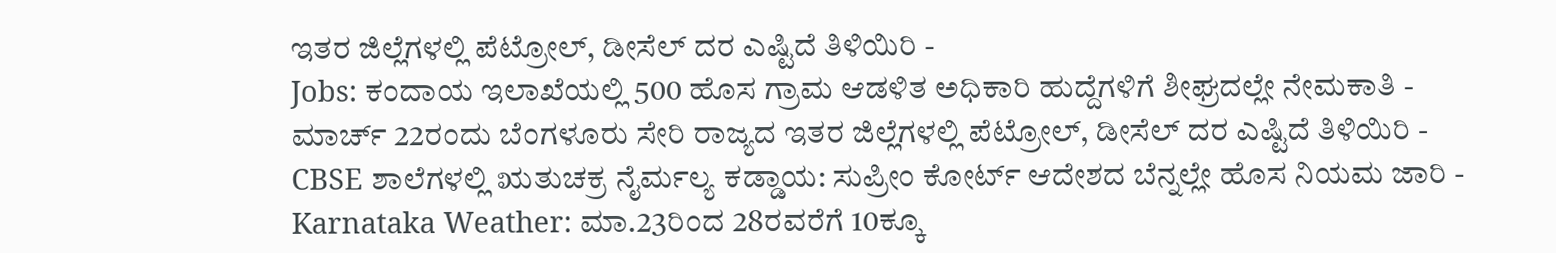ಇತರ ಜಿಲ್ಲೆಗಳಲ್ಲಿ ಪೆಟ್ರೋಲ್, ಡೀಸೆಲ್ ದರ ಎಷ್ಟಿದೆ ತಿಳಿಯಿರಿ -
Jobs: ಕಂದಾಯ ಇಲಾಖೆಯಲ್ಲಿ 500 ಹೊಸ ಗ್ರಾಮ ಆಡಳಿತ ಅಧಿಕಾರಿ ಹುದ್ದೆಗಳಿಗೆ ಶೀಘ್ರದಲ್ಲೇ ನೇಮಕಾತಿ -
ಮಾರ್ಚ್ 22ರಂದು ಬೆಂಗಳೂರು ಸೇರಿ ರಾಜ್ಯದ ಇತರ ಜಿಲ್ಲೆಗಳಲ್ಲಿ ಪೆಟ್ರೋಲ್, ಡೀಸೆಲ್ ದರ ಎಷ್ಟಿದೆ ತಿಳಿಯಿರಿ -
CBSE ಶಾಲೆಗಳಲ್ಲಿ ಋತುಚಕ್ರ ನೈರ್ಮಲ್ಯ ಕಡ್ಡಾಯ: ಸುಪ್ರೀಂ ಕೋರ್ಟ್ ಆದೇಶದ ಬೆನ್ನಲ್ಲೇ ಹೊಸ ನಿಯಮ ಜಾರಿ -
Karnataka Weather: ಮಾ.23ರಿಂದ 28ರವರೆಗೆ 10ಕ್ಕೂ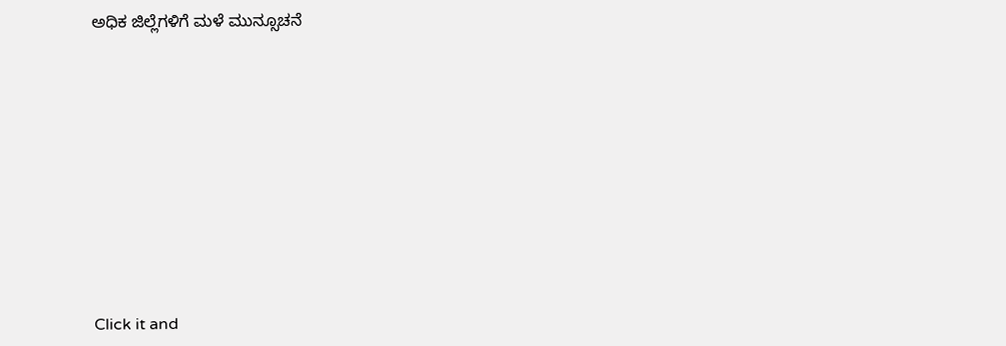ಅಧಿಕ ಜಿಲ್ಲೆಗಳಿಗೆ ಮಳೆ ಮುನ್ಸೂಚನೆ











Click it and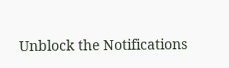Unblock the Notifications